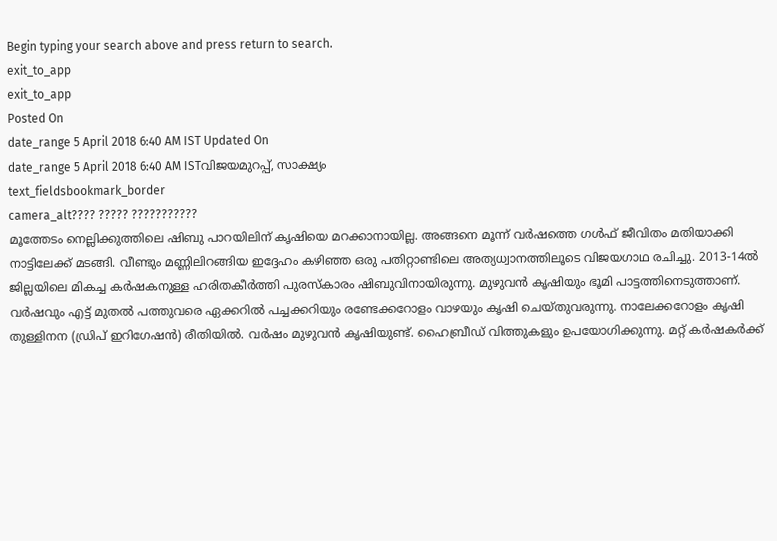Begin typing your search above and press return to search.
exit_to_app
exit_to_app
Posted On
date_range 5 April 2018 6:40 AM IST Updated On
date_range 5 April 2018 6:40 AM ISTവിജയമുറപ്പ്, സാക്ഷ്യം
text_fieldsbookmark_border
camera_alt???? ????? ???????????
മൂത്തേടം നെല്ലിക്കുത്തിലെ ഷിബു പാറയിലിന് കൃഷിയെ മറക്കാനായില്ല. അങ്ങനെ മൂന്ന് വർഷത്തെ ഗൾഫ് ജീവിതം മതിയാക്കി നാട്ടിലേക്ക് മടങ്ങി. വീണ്ടും മണ്ണിലിറങ്ങിയ ഇദ്ദേഹം കഴിഞ്ഞ ഒരു പതിറ്റാണ്ടിലെ അത്യധ്വാനത്തിലൂടെ വിജയഗാഥ രചിച്ചു. 2013-14ൽ ജില്ലയിലെ മികച്ച കർഷകനുള്ള ഹരിതകീർത്തി പുരസ്കാരം ഷിബുവിനായിരുന്നു. മുഴുവൻ കൃഷിയും ഭൂമി പാട്ടത്തിനെടുത്താണ്. വർഷവും എട്ട് മുതൽ പത്തുവരെ ഏക്കറിൽ പച്ചക്കറിയും രണ്ടേക്കറോളം വാഴയും കൃഷി ചെയ്തുവരുന്നു. നാലേക്കറോളം കൃഷി തുള്ളിനന (ഡ്രിപ് ഇറിഗേഷൻ) രീതിയിൽ. വർഷം മുഴുവൻ കൃഷിയുണ്ട്. ഹൈബ്രീഡ് വിത്തുകളും ഉപയോഗിക്കുന്നു. മറ്റ് കർഷകർക്ക്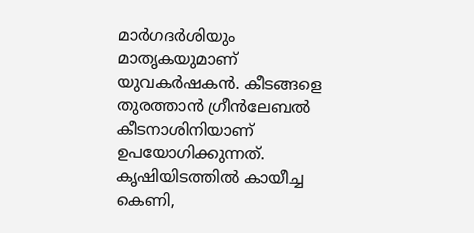മാർഗദർശിയും മാതൃകയുമാണ് യുവകർഷകൻ. കീടങ്ങളെ തുരത്താൻ ഗ്രീൻലേബൽ കീടനാശിനിയാണ് ഉപയോഗിക്കുന്നത്. കൃഷിയിടത്തിൽ കായീച്ച കെണി,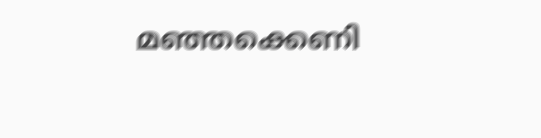മഞ്ഞക്കെണി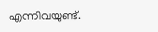എന്നിവയുണ്ട്.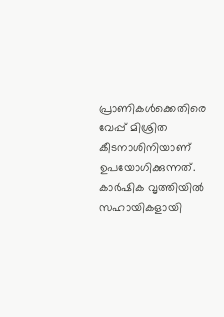പ്രാണികൾക്കെതിരെ വേപ്പ് മിശ്രിത കീടനാശിനിയാണ് ഉപയോഗിക്കുന്നത്. കാർഷിക വൃത്തിയിൽ സഹായികളായി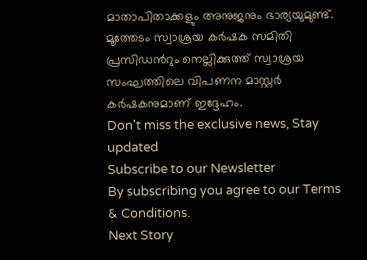മാതാപിതാക്കളും അനുജനും ഭാര്യയുമുണ്ട്. മൂത്തേടം സ്വാശ്രയ കർഷക സമിതി പ്രസിഡൻറും നെല്ലിക്കുത്ത് സ്വാശ്രയ സംഘത്തിലെ വിപണന മാസ്റ്റർ കർഷകനുമാണ് ഇദ്ദേഹം.
Don't miss the exclusive news, Stay updated
Subscribe to our Newsletter
By subscribing you agree to our Terms & Conditions.
Next Story